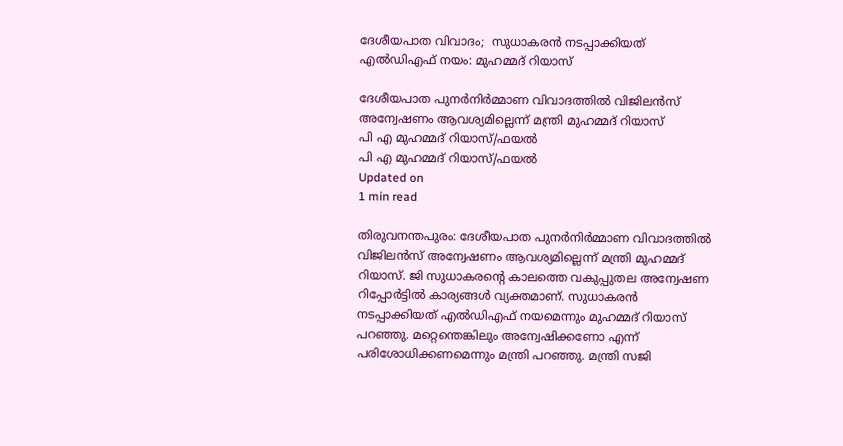ദേശീയപാത വിവാദം;  സുധാകരന്‍ നടപ്പാക്കിയത് എല്‍ഡിഎഫ് നയം: മുഹമ്മദ് റിയാസ്

ദേശീയപാത പുനര്‍നിര്‍മ്മാണ വിവാദത്തില്‍ വിജിലന്‍സ് അന്വേഷണം ആവശ്യമില്ലെന്ന് മന്ത്രി മുഹമ്മദ് റിയാസ്
പി എ മുഹമ്മദ് റിയാസ്/ഫയല്‍
പി എ മുഹമ്മദ് റിയാസ്/ഫയല്‍
Updated on
1 min read

തിരുവനന്തപുരം: ദേശീയപാത പുനര്‍നിര്‍മ്മാണ വിവാദത്തില്‍ വിജിലന്‍സ് അന്വേഷണം ആവശ്യമില്ലെന്ന് മന്ത്രി മുഹമ്മദ് റിയാസ്. ജി സുധാകരന്റെ കാലത്തെ വകുപ്പുതല അന്വേഷണ റിപ്പോര്‍ട്ടില്‍ കാര്യങ്ങള്‍ വ്യക്തമാണ്. സുധാകരന്‍ നടപ്പാക്കിയത് എല്‍ഡിഎഫ് നയമെന്നും മുഹമ്മദ് റിയാസ് പറഞ്ഞു. മറ്റെന്തെങ്കിലും അന്വേഷിക്കണോ എന്ന് പരിശോധിക്കണമെന്നും മന്ത്രി പറഞ്ഞു. മന്ത്രി സജി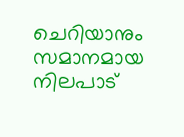ചെറിയാനും സമാനമായ നിലപാട്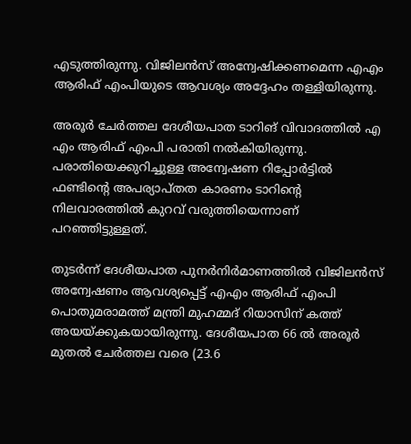എടുത്തിരുന്നു. വിജിലന്‍സ് അന്വേഷിക്കണമെന്ന എഎം ആരിഫ് എംപിയുടെ ആവശ്യം അദ്ദേഹം തള്ളിയിരുന്നു.

അരൂര്‍ ചേര്‍ത്തല ദേശീയപാത ടാറിങ് വിവാദത്തില്‍ എ എം ആരിഫ് എംപി പരാതി നല്‍കിയിരുന്നു. പരാതിയെക്കുറിച്ചുള്ള അന്വേഷണ റിപ്പോര്‍ട്ടില്‍ ഫണ്ടിന്റെ അപര്യാപ്തത കാരണം ടാറിന്റെ നിലവാരത്തില്‍ കുറവ് വരുത്തിയെന്നാണ് പറഞ്ഞിട്ടുള്ളത്.

തുടര്‍ന്ന് ദേശീയപാത പുനര്‍നിര്‍മാണത്തില്‍ വിജിലന്‍സ് അന്വേഷണം ആവശ്യപ്പെട്ട് എഎം ആരിഫ് എംപി പൊതുമരാമത്ത് മന്ത്രി മുഹമ്മദ് റിയാസിന് കത്ത് അയയ്ക്കുകയായിരുന്നു. ദേശീയപാത 66 ല്‍ അരൂര്‍ മുതല്‍ ചേര്‍ത്തല വരെ (23.6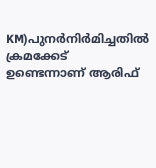KM)പുനര്‍നിര്‍മിച്ചതില്‍ ക്രമക്കേട് ഉണ്ടെന്നാണ് ആരിഫ്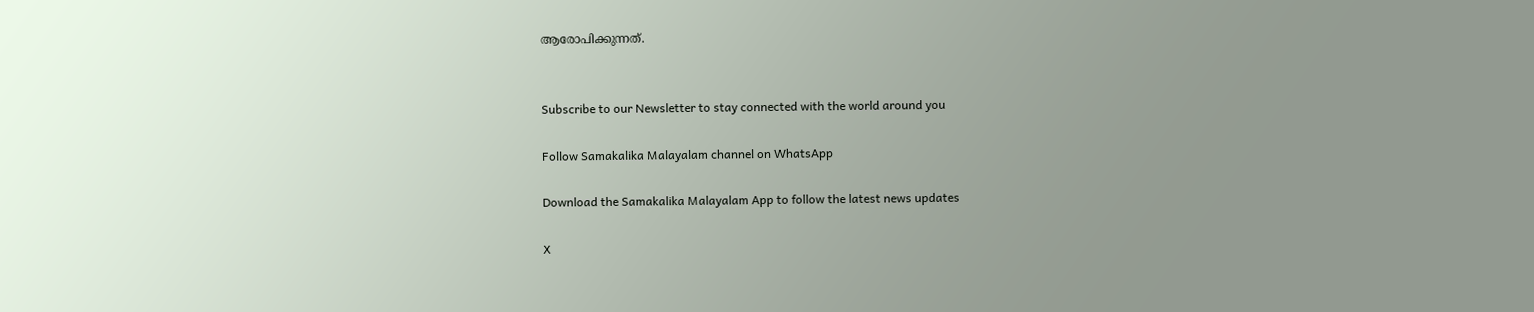ആരോപിക്കുന്നത്.


Subscribe to our Newsletter to stay connected with the world around you

Follow Samakalika Malayalam channel on WhatsApp

Download the Samakalika Malayalam App to follow the latest news updates

X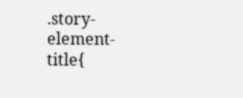.story-element-title{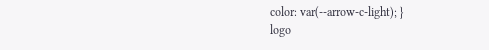color: var(--arrow-c-light); }
logo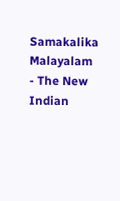Samakalika Malayalam - The New Indian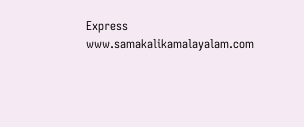Express
www.samakalikamalayalam.com